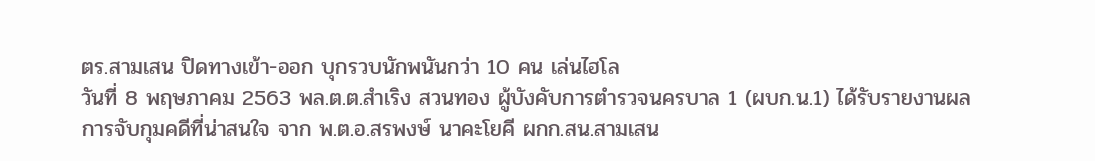ตร.สามเสน ปิดทางเข้า-ออก บุกรวบนักพนันกว่า 10 คน เล่นไฮโล
วันที่ 8 พฤษภาคม 2563 พล.ต.ต.สำเริง สวนทอง ผู้บังคับการตำรวจนครบาล 1 (ผบก.น.1) ได้รับรายงานผลการจับกุมคดีที่น่าสนใจ จาก พ.ต.อ.สรพงษ์ นาคะโยคี ผกก.สน.สามเสน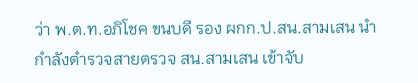ว่า พ.ต.ท.อภิโชค ขนบดี รอง ผกก.ป.สน.สามเสน นำกำลังตำรวจสายตรวจ สน.สามเสน เข้าจับ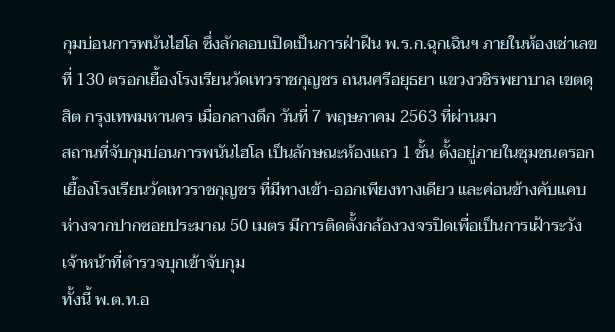กุมบ่อนการพนันไฮโล ซึ่งลักลอบเปิดเป็นการฝ่าฝืน พ.ร.ก.ฉุกเฉินฯ ภายในห้องเช่าเลขที่ 130 ตรอกเยื้องโรงเรียนวัดเทวราชกุญชร ถนนศรีอยุธยา แขวงวชิรพยาบาล เขตดุสิต กรุงเทพมหานคร เมื่อกลางดึก วันที่ 7 พฤษภาคม 2563 ที่ผ่านมา
สถานที่จับกุมบ่อนการพนันไฮโล เป็นลักษณะห้องแถว 1 ชั้น ตั้งอยู่ภายในชุมชนตรอกเยื้องโรงเรียนวัดเทวราชกุญชร ที่มีทางเข้า-ออกเพียงทางเดียว และค่อนข้างคับแคบ ห่างจากปากซอยประมาณ 50 เมตร มีการติดตั้งกล้องวงจรปิดเพื่อเป็นการเฝ้าระวังเจ้าหน้าที่ตำรวจบุกเข้าจับกุม
ทั้งนี้ พ.ต.ท.อ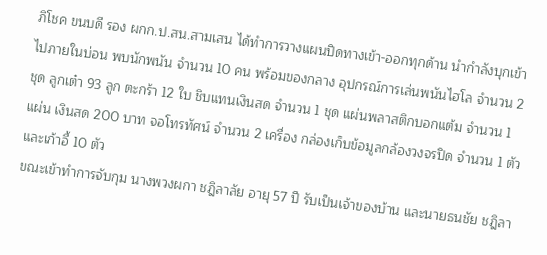ภิโชค ขนบดี รอง ผกก.ป.สน.สามเสน ได้ทำการวางแผนปิดทางเข้า-ออกทุกด้าน นำกำลังบุกเข้าไปภายในบ่อน พบนักพนัน จำนวน 10 คน พร้อมของกลาง อุปกรณ์การเล่นพนันไฮโล จำนวน 2 ชุด ลูกเต๋า 93 ลูก ตะกร้า 12 ใบ ชิบแทนเงินสด จำนวน 1 ชุด แผ่นพลาสติกบอกแต้ม จำนวน 1 แผ่น เงินสด 200 บาท จอโทรทัศน์ จำนวน 2 เครื่อง กล่องเก็บข้อมูลกล้องวงจรปิด จำนวน 1 ตัว และเก้าอี้ 10 ตัว
ขณะเข้าทำการจับกุม นางพวงผกา ชฎิลาลัย อายุ 57 ปี รับเป็นเจ้าของบ้าน และนายธนชัย ชฎิลา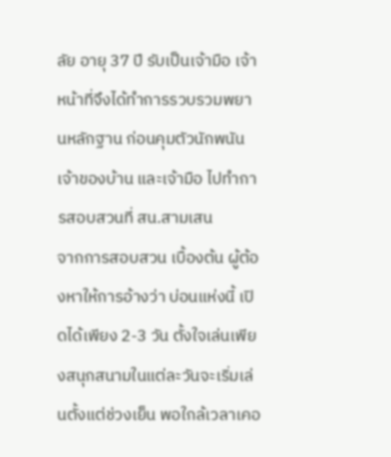ลัย อายุ 37 ปี รับเป็นเจ้ามือ เจ้าหน้าที่จึงได้ทำการรวบรวมพยานหลักฐาน ก่อนคุมตัวนักพนัน เจ้าของบ้าน และเจ้ามือ ไปทำการสอบสวนที่ สน.สามเสน
จากการสอบสวน เบื้องต้น ผู้ต้องหาให้การอ้างว่า บ่อนแห่งนี้ เปิดได้เพียง 2-3 วัน ตั้งใจเล่นเพียงสนุกสนามในแต่ละวันจะเริ่มเล่นตั้งแต่ช่วงเย็น พอใกล้เวลาเคอ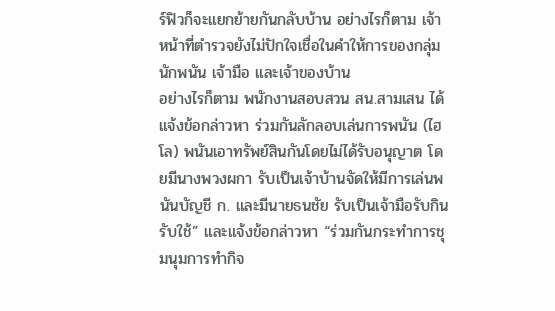ร์ฟิวก็จะแยกย้ายกันกลับบ้าน อย่างไรก็ตาม เจ้าหน้าที่ตำรวจยังไม่ปักใจเชื่อในคำให้การของกลุ่มนักพนัน เจ้ามือ และเจ้าของบ้าน
อย่างไรก็ตาม พนักงานสอบสวน สน.สามเสน ได้แจ้งข้อกล่าวหา ร่วมกันลักลอบเล่นการพนัน (ไฮโล) พนันเอาทรัพย์สินกันโดยไม่ได้รับอนุญาต โดยมีนางพวงผกา รับเป็นเจ้าบ้านจัดให้มีการเล่นพนันบัญชี ก. และมีนายธนชัย รับเป็นเจ้ามือรับกินรับใช้” และแจ้งข้อกล่าวหา “ร่วมกันกระทำการชุมนุมการทำกิจ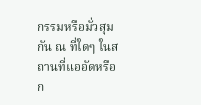กรรมหรือมั่วสุมกัน ณ ที่ใดๆ ในสถานที่แออัดหรือก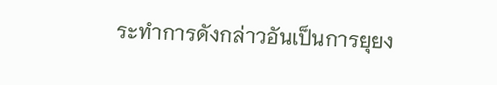ระทำการดังกล่าวอันเป็นการยุยง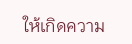ให้เกิดความ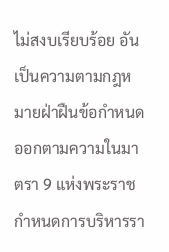ไม่สงบเรียบร้อย อันเป็นความตามกฎหมายฝ่าฝืนข้อกำหนดออกตามความในมาตรา 9 แห่งพระราชกำหนดการบริหารรา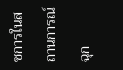ชการในสถานการณ์ฉุก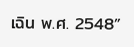เฉิน พ.ศ. 2548”